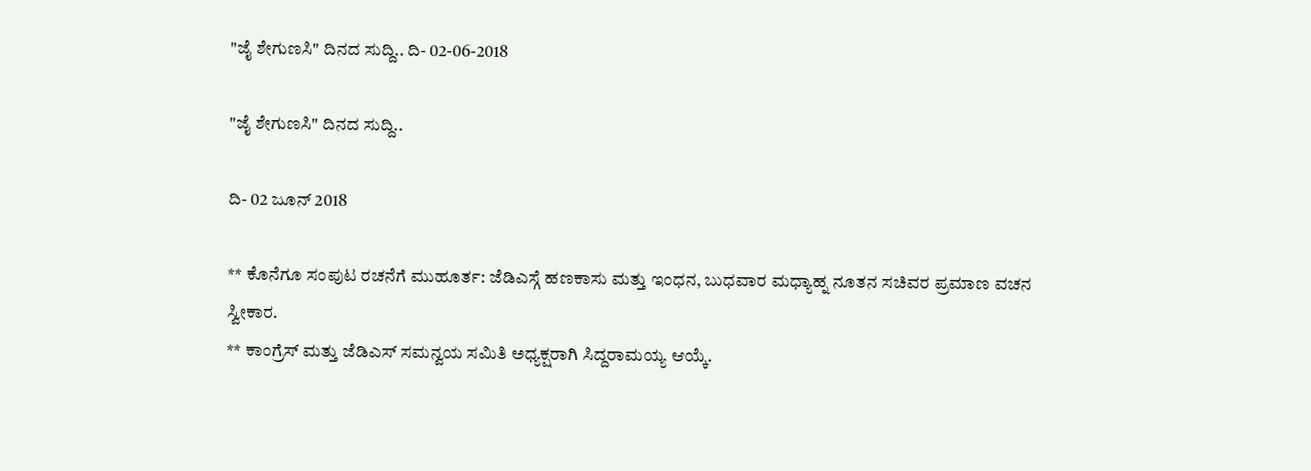"ಜೈ ಶೇಗುಣಸಿ" ದಿನದ ಸುದ್ದಿ.. ದಿ- 02-06-2018

"ಜೈ ಶೇಗುಣಸಿ" ದಿನದ ಸುದ್ದಿ..

ದಿ- 02 ಜೂನ್ 2018

** ಕೊನೆಗೂ ಸಂಪುಟ ರಚನೆಗೆ ಮುಹೂರ್ತ: ಜೆಡಿಎಸ್ಗೆ ಹಣಕಾಸು ಮತ್ತು ಇಂಧನ, ಬುಧವಾರ ಮಧ್ಯಾಹ್ನ ನೂತನ ಸಚಿವರ ಪ್ರಮಾಣ ವಚನ ಸ್ವೀಕಾರ.
** ಕಾಂಗ್ರೆಸ್ ಮತ್ತು ಜೆಡಿಎಸ್ ಸಮನ್ವಯ ಸಮಿತಿ ಅಧ್ಯಕ್ಷರಾಗಿ ಸಿದ್ದರಾಮಯ್ಯ ಆಯ್ಕೆ.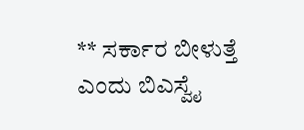** ಸರ್ಕಾರ ಬೀಳುತ್ತೆ ಎಂದು ಬಿಎಸ್ವೈ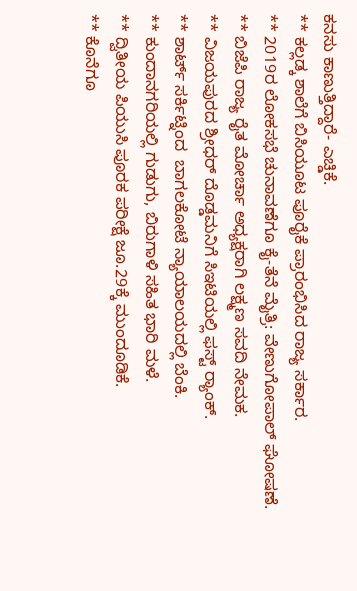ಕನಸು ಕಾಣುತ್ತಿದ್ದಾರೆ- ಎಚ್ಡಿಕೆ.
** ಕಲ್ಲಡ್ಕ ಶಾಲೆಗೆ ಬಿಸಿಯೂಟ ಪೂರೈಕೆ ಪ್ರಾರಂಭಿಸಿದ ರಾಜ್ಯ ಸರ್ಕಾರ.
** 2019ರ ಲೋಕಸಭೆ ಚುನಾವಣೆಗೂ ಕೈ-ತೆನೆ ಮೈತ್ರಿ: ವೇಣುಗೋಪಾಲ್‌ ಘೋಷಣೆ.
** ಬಿಜೆಪಿ ರಾಜ್ಯ ರೈತ ಮೋರ್ಚಾ ಅಧ್ಯಕ್ಷರಾಗಿ ಲಕ್ಷ್ಮಣ ಸವದಿ ನೇಮಕ.
** ವಿಜಯಪುರದ ಶ್ರೀಧರ್ ದೊಡ್ಡಮನಿಗೆ ಸಿಇಟಿಯಲ್ಲಿ ಫಸ್ಟ್ ರ‍್ಯಾಂಕ್.
** ಶಾರ್ಟ್ ಸರ್ಕಿಟ್ನಿಂದ  ಬಾಗಲಕೋಟೆ ನ್ಯಾಯಾಲಯದಲ್ಲಿ ಬೆಂಕಿ‌.
** ಕುಂದಾನಗರಿಯಲ್ಲಿ ಗುಡುಗು, ಬಿರುಗಾಳಿ ಸಹಿತ ಭಾರಿ ಮಳೆ.
** ದ್ವಿತೀಯ ಪಿಯುಸಿ ಪೂರಕ ಪರೀಕ್ಷೆ ಜೂ.29ಕ್ಕೆ ಮುಂದೂಡಿಕೆ.
** ಕೊನೆಗೂ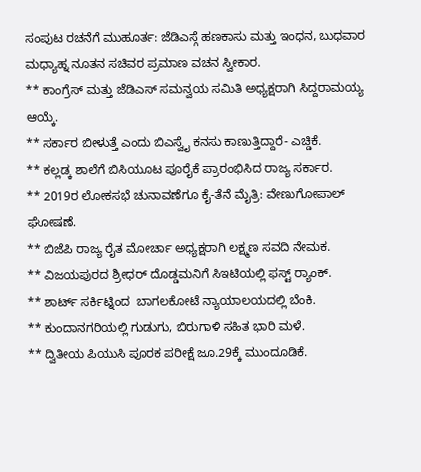ಸಂಪುಟ ರಚನೆಗೆ ಮುಹೂರ್ತ: ಜೆಡಿಎಸ್ಗೆ ಹಣಕಾಸು ಮತ್ತು ಇಂಧನ, ಬುಧವಾರ ಮಧ್ಯಾಹ್ನ ನೂತನ ಸಚಿವರ ಪ್ರಮಾಣ ವಚನ ಸ್ವೀಕಾರ.
** ಕಾಂಗ್ರೆಸ್ ಮತ್ತು ಜೆಡಿಎಸ್ ಸಮನ್ವಯ ಸಮಿತಿ ಅಧ್ಯಕ್ಷರಾಗಿ ಸಿದ್ದರಾಮಯ್ಯ ಆಯ್ಕೆ.
** ಸರ್ಕಾರ ಬೀಳುತ್ತೆ ಎಂದು ಬಿಎಸ್ವೈ ಕನಸು ಕಾಣುತ್ತಿದ್ದಾರೆ- ಎಚ್ಡಿಕೆ.
** ಕಲ್ಲಡ್ಕ ಶಾಲೆಗೆ ಬಿಸಿಯೂಟ ಪೂರೈಕೆ ಪ್ರಾರಂಭಿಸಿದ ರಾಜ್ಯ ಸರ್ಕಾರ.
** 2019ರ ಲೋಕಸಭೆ ಚುನಾವಣೆಗೂ ಕೈ-ತೆನೆ ಮೈತ್ರಿ: ವೇಣುಗೋಪಾಲ್‌ ಘೋಷಣೆ.
** ಬಿಜೆಪಿ ರಾಜ್ಯ ರೈತ ಮೋರ್ಚಾ ಅಧ್ಯಕ್ಷರಾಗಿ ಲಕ್ಷ್ಮಣ ಸವದಿ ನೇಮಕ.
** ವಿಜಯಪುರದ ಶ್ರೀಧರ್ ದೊಡ್ಡಮನಿಗೆ ಸಿಇಟಿಯಲ್ಲಿ ಫಸ್ಟ್ ರ‍್ಯಾಂಕ್.
** ಶಾರ್ಟ್ ಸರ್ಕಿಟ್ನಿಂದ  ಬಾಗಲಕೋಟೆ ನ್ಯಾಯಾಲಯದಲ್ಲಿ ಬೆಂಕಿ‌.
** ಕುಂದಾನಗರಿಯಲ್ಲಿ ಗುಡುಗು, ಬಿರುಗಾಳಿ ಸಹಿತ ಭಾರಿ ಮಳೆ.
** ದ್ವಿತೀಯ ಪಿಯುಸಿ ಪೂರಕ ಪರೀಕ್ಷೆ ಜೂ.29ಕ್ಕೆ ಮುಂದೂಡಿಕೆ.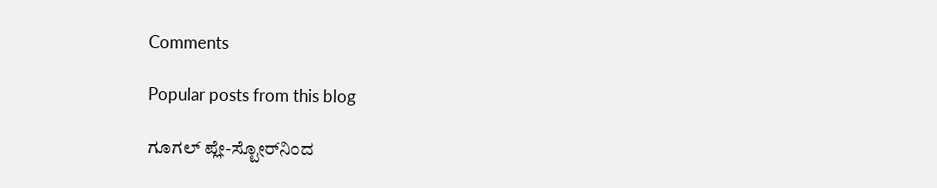Comments

Popular posts from this blog

ಗೂಗಲ್ ಪ್ಲೇ-ಸ್ಟೋರ್‌ನಿಂದ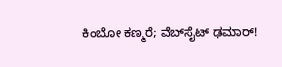ಕಿಂಬೋ ಕಣ್ಮರೆ; ವೆಬ್‌ಸೈಟ್ ಢಮಾರ್!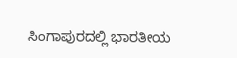ಸಿಂಗಾಪುರದಲ್ಲಿ ಭಾರತೀಯ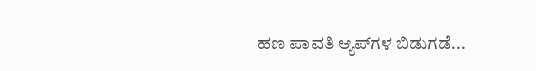ಹಣ ಪಾವತಿ ಆ್ಯಪ್‌ಗಳ ಬಿಡುಗಡೆ...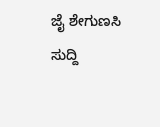ಜೈ ಶೇಗುಣಸಿ ಸುದ್ದಿ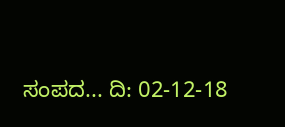ಸಂಪದ... ದಿ: 02-12-18